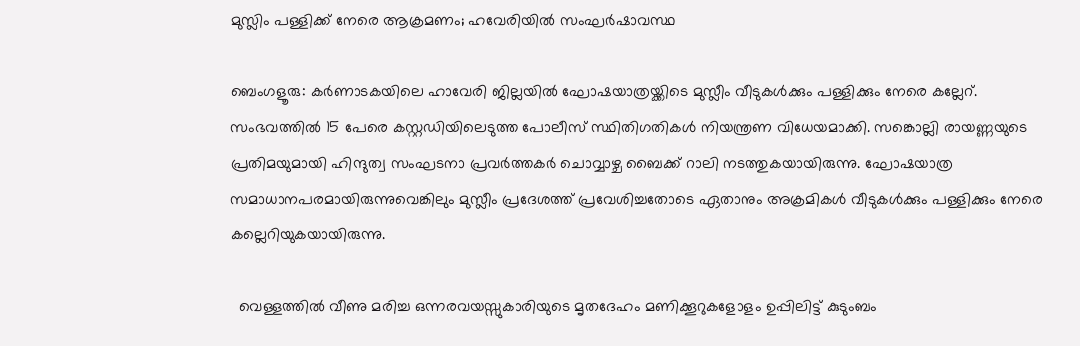മുസ്ലിം പള്ളിക്ക് നേരെ ആക്രമണം; ഹവേരിയിൽ സംഘർഷാവസ്ഥ

ബെംഗളൂരു: കർണാടകയിലെ ഹാവേരി ജില്ലയിൽ ഘോഷയാത്രയ്ക്കിടെ മുസ്ലീം വീടുകൾക്കും പള്ളിക്കും നേരെ കല്ലേറ്. സംഭവത്തിൽ 15 പേരെ കസ്റ്റഡിയിലെടുത്ത പോലീസ് സ്ഥിതിഗതികൾ നിയന്ത്രണ വിധേയമാക്കി. സങ്കൊല്ലി രായണ്ണയുടെ പ്രതിമയുമായി ഹിന്ദുത്വ സംഘടനാ പ്രവർത്തകർ ചൊവ്വാഴ്ച ബൈക്ക് റാലി നടത്തുകയായിരുന്നു. ഘോഷയാത്ര സമാധാനപരമായിരുന്നുവെങ്കിലും മുസ്ലീം പ്രദേശത്ത് പ്രവേശിച്ചതോടെ ഏതാനും അക്രമികൾ വീടുകൾക്കും പള്ളിക്കും നേരെ കല്ലെറിയുകയായിരുന്നു.

  വെള്ളത്തിൽ വീണു മരിച്ച ഒന്നരവയസ്സുകാരിയുടെ മൃതദേഹം മണിക്കൂറുകളോളം ഉപ്പിലിട്ട് കുടുംബം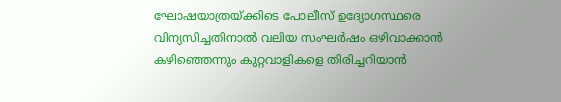ഘോഷയാത്രയ്ക്കിടെ പോലീസ് ഉദ്യോഗസ്ഥരെ വിന്യസിച്ചതിനാൽ വലിയ സംഘർഷം ഒഴിവാക്കാൻ കഴിഞ്ഞെന്നും കുറ്റവാളികളെ തിരിച്ചറിയാൻ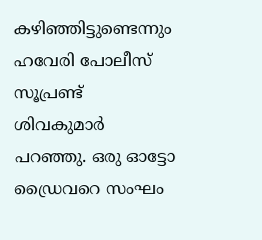കഴിഞ്ഞിട്ടുണ്ടെന്നും ഹവേരി പോലീസ് സൂപ്രണ്ട് ശിവകുമാർ പറഞ്ഞു. ഒരു ഓട്ടോ ഡ്രൈവറെ സംഘം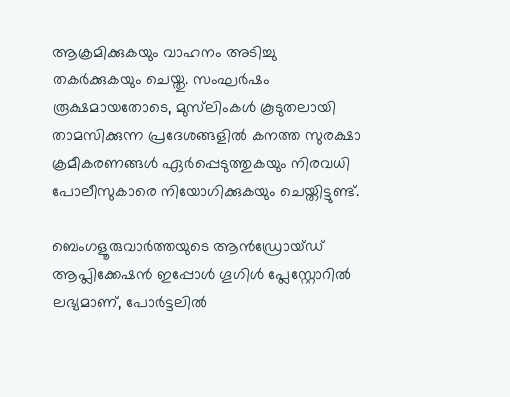ആക്രമിക്കുകയും വാഹനം അടിച്ചു തകർക്കുകയും ചെയ്തു. സംഘർഷം രൂക്ഷമായതോടെ, മുസ്‌ലിംകൾ കൂടുതലായി താമസിക്കുന്ന പ്രദേശങ്ങളിൽ കനത്ത സുരക്ഷാ ക്രമീകരണങ്ങൾ ഏർപ്പെടുത്തുകയും നിരവധി പോലീസുകാരെ നിയോഗിക്കുകയും ചെയ്തിട്ടുണ്ട്.

ബെംഗളൂരുവാർത്തയുടെ ആൻഡ്രോയ്ഡ് ആപ്ലിക്കേഷൻ ഇപ്പോൾ ഗൂഗിൾ പ്ലേസ്റ്റോറിൽ ലഭ്യമാണ്, പോർട്ടലിൽ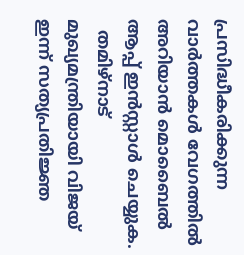പ്രസിദ്ധീകരിക്കുന്ന വാർത്തകൾ വേഗത്തിൽ അറിയാൻ മൊബൈൽ ആപ്പ് ഇൻസ്റ്റാൾ ചെയ്യുക.
  തമിഴ്നാട് മുഖ്യമന്ത്രിയായി വിജയ് ഇന്ന് സത്യപ്രതിജ്ഞ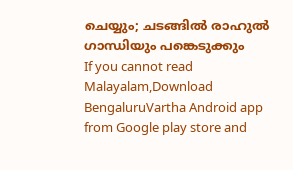ചെയ്യും; ചടങ്ങിൽ രാഹുൽ ഗാന്ധിയും പങ്കെടുക്കും
If you cannot read Malayalam,Download BengaluruVartha Android app from Google play store and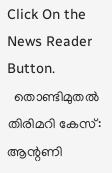Click On the News Reader Button.
  തൊണ്ടിമുതൽ തിരിമറി കേസ്: ആന്റണി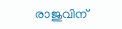രാജുവിന്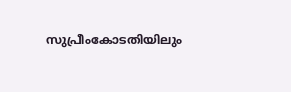സുപ്രീംകോടതിയിലും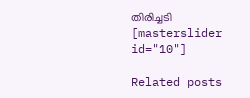തിരിച്ചടി
[masterslider id="10"]

Related posts